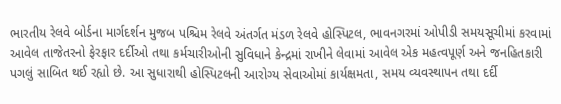ભારતીય રેલવે બોર્ડના માર્ગદર્શન મુજબ પશ્ચિમ રેલવે અંતર્ગત મંડળ રેલવે હોસ્પિટલ, ભાવનગરમાં ઓપીડી સમયસૂચીમાં કરવામાં આવેલ તાજેતરનો ફેરફાર દર્દીઓ તથા કર્મચારીઓની સુવિધાને કેન્દ્રમાં રાખીને લેવામાં આવેલ એક મહત્વપૂર્ણ અને જનહિતકારી પગલું સાબિત થઈ રહ્યો છે. આ સુધારાથી હોસ્પિટલની આરોગ્ય સેવાઓમાં કાર્યક્ષમતા, સમય વ્યવસ્થાપન તથા દર્દી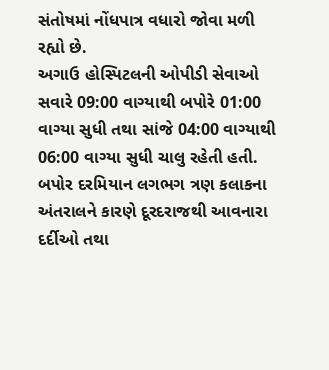સંતોષમાં નોંધપાત્ર વધારો જોવા મળી રહ્યો છે.
અગાઉ હોસ્પિટલની ઓપીડી સેવાઓ સવારે 09:00 વાગ્યાથી બપોરે 01:00 વાગ્યા સુધી તથા સાંજે 04:00 વાગ્યાથી 06:00 વાગ્યા સુધી ચાલુ રહેતી હતી. બપોર દરમિયાન લગભગ ત્રણ કલાકના અંતરાલને કારણે દૂરદરાજથી આવનારા દર્દીઓ તથા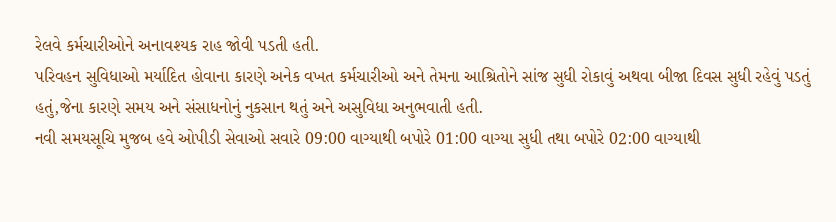રેલવે કર્મચારીઓને અનાવશ્યક રાહ જોવી પડતી હતી.
પરિવહન સુવિધાઓ મર્યાદિત હોવાના કારણે અનેક વખત કર્મચારીઓ અને તેમના આશ્રિતોને સાંજ સુધી રોકાવું અથવા બીજા દિવસ સુધી રહેવું પડતું હતું,જેના કારણે સમય અને સંસાધનોનું નુકસાન થતું અને અસુવિધા અનુભવાતી હતી.
નવી સમયસૂચિ મુજબ હવે ઓપીડી સેવાઓ સવારે 09:00 વાગ્યાથી બપોરે 01:00 વાગ્યા સુધી તથા બપોરે 02:00 વાગ્યાથી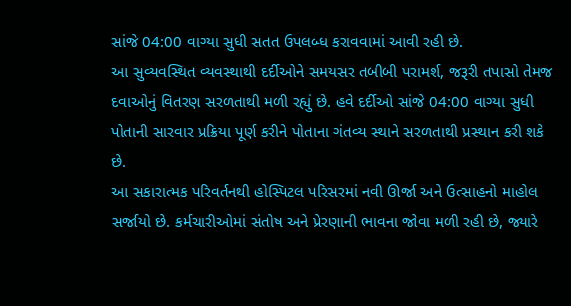સાંજે 04:00 વાગ્યા સુધી સતત ઉપલબ્ધ કરાવવામાં આવી રહી છે.
આ સુવ્યવસ્થિત વ્યવસ્થાથી દર્દીઓને સમયસર તબીબી પરામર્શ, જરૂરી તપાસો તેમજ દવાઓનું વિતરણ સરળતાથી મળી રહ્યું છે. હવે દર્દીઓ સાંજે 04:00 વાગ્યા સુધી પોતાની સારવાર પ્રક્રિયા પૂર્ણ કરીને પોતાના ગંતવ્ય સ્થાને સરળતાથી પ્રસ્થાન કરી શકે છે.
આ સકારાત્મક પરિવર્તનથી હોસ્પિટલ પરિસરમાં નવી ઊર્જા અને ઉત્સાહનો માહોલ સર્જાયો છે. કર્મચારીઓમાં સંતોષ અને પ્રેરણાની ભાવના જોવા મળી રહી છે, જ્યારે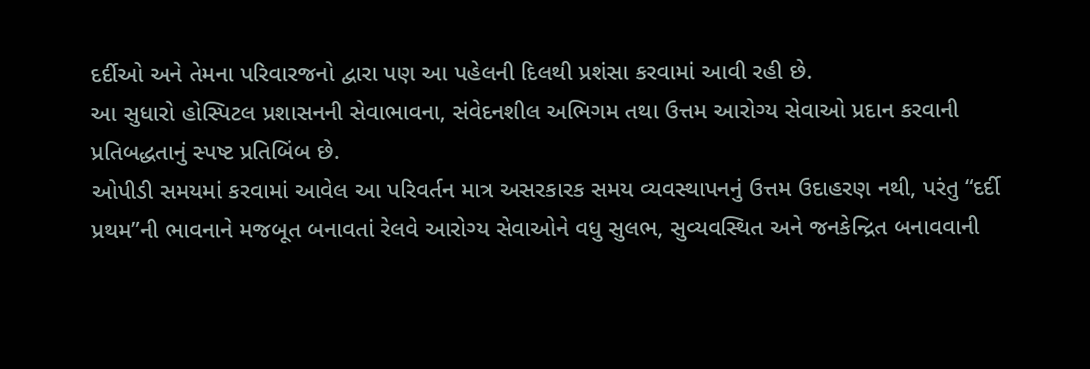દર્દીઓ અને તેમના પરિવારજનો દ્વારા પણ આ પહેલની દિલથી પ્રશંસા કરવામાં આવી રહી છે.
આ સુધારો હોસ્પિટલ પ્રશાસનની સેવાભાવના, સંવેદનશીલ અભિગમ તથા ઉત્તમ આરોગ્ય સેવાઓ પ્રદાન કરવાની પ્રતિબદ્ધતાનું સ્પષ્ટ પ્રતિબિંબ છે.
ઓપીડી સમયમાં કરવામાં આવેલ આ પરિવર્તન માત્ર અસરકારક સમય વ્યવસ્થાપનનું ઉત્તમ ઉદાહરણ નથી, પરંતુ “દર્દી પ્રથમ”ની ભાવનાને મજબૂત બનાવતાં રેલવે આરોગ્ય સેવાઓને વધુ સુલભ, સુવ્યવસ્થિત અને જનકેન્દ્રિત બનાવવાની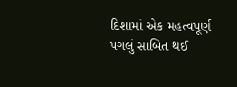દિશામાં એક મહત્વપૂર્ણ પગલું સાબિત થઈ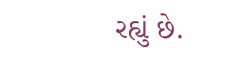રહ્યું છે.